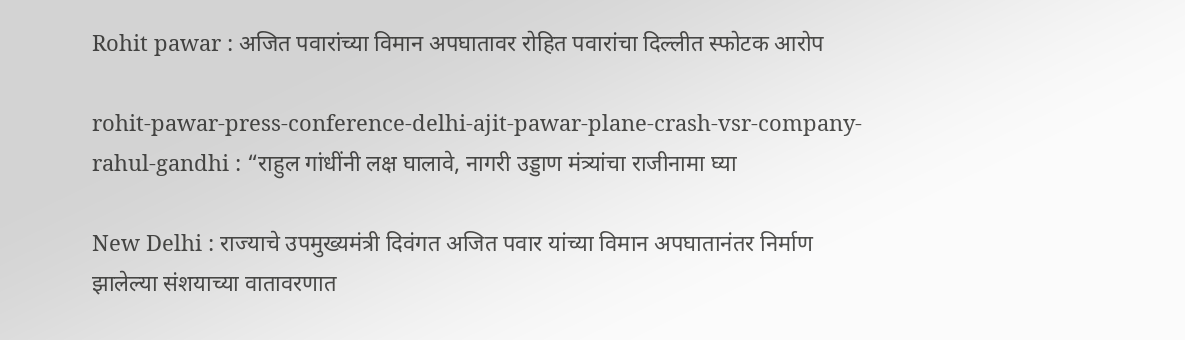Rohit pawar : अजित पवारांच्या विमान अपघातावर रोहित पवारांचा दिल्लीत स्फोटक आरोप

rohit-pawar-press-conference-delhi-ajit-pawar-plane-crash-vsr-company-rahul-gandhi : “राहुल गांधींनी लक्ष घालावे, नागरी उड्डाण मंत्र्यांचा राजीनामा घ्या

New Delhi : राज्याचे उपमुख्यमंत्री दिवंगत अजित पवार यांच्या विमान अपघातानंतर निर्माण झालेल्या संशयाच्या वातावरणात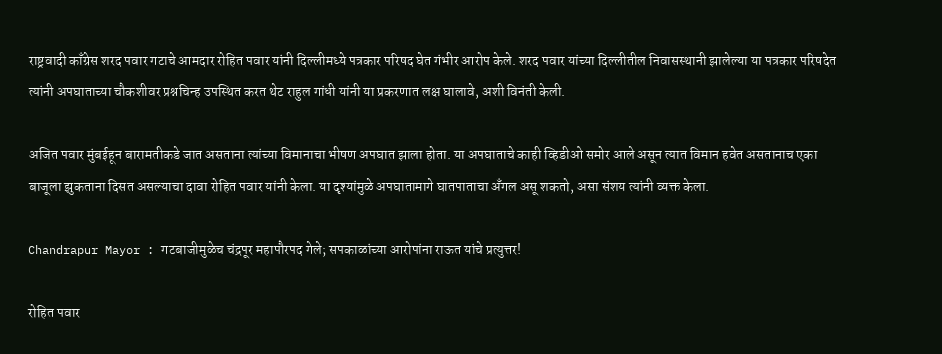राष्ट्रवादी काँग्रेस शरद पवार गटाचे आमदार रोहित पवार यांनी दिल्लीमध्ये पत्रकार परिषद घेत गंभीर आरोप केले. शरद पवार यांच्या दिल्लीतील निवासस्थानी झालेल्या या पत्रकार परिषदेत त्यांनी अपघाताच्या चौकशीवर प्रश्नचिन्ह उपस्थित करत थेट राहुल गांधी यांनी या प्रकरणात लक्ष घालावे, अशी विनंती केली.

अजित पवार मुंबईहून बारामतीकडे जात असताना त्यांच्या विमानाचा भीषण अपघात झाला होता. या अपघाताचे काही व्हिडीओ समोर आले असून त्यात विमान हवेत असतानाच एका बाजूला झुकताना दिसत असल्याचा दावा रोहित पवार यांनी केला. या दृश्यांमुळे अपघातामागे घातपाताचा अँगल असू शकतो, असा संशय त्यांनी व्यक्त केला.

Chandrapur Mayor : गटबाजीमुळेच चंद्रपूर महापौरपद गेले; सपकाळांच्या आरोपांना राऊत यांचे प्रत्युत्तर!

रोहित पवार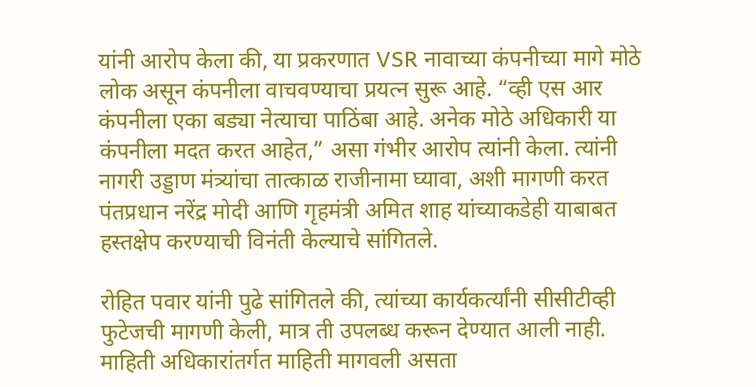यांनी आरोप केला की, या प्रकरणात VSR नावाच्या कंपनीच्या मागे मोठे लोक असून कंपनीला वाचवण्याचा प्रयत्न सुरू आहे. “व्ही एस आर कंपनीला एका बड्या नेत्याचा पाठिंबा आहे. अनेक मोठे अधिकारी या कंपनीला मदत करत आहेत,” असा गंभीर आरोप त्यांनी केला. त्यांनी नागरी उड्डाण मंत्र्यांचा तात्काळ राजीनामा घ्यावा, अशी मागणी करत पंतप्रधान नरेंद्र मोदी आणि गृहमंत्री अमित शाह यांच्याकडेही याबाबत हस्तक्षेप करण्याची विनंती केल्याचे सांगितले.

रोहित पवार यांनी पुढे सांगितले की, त्यांच्या कार्यकर्त्यांनी सीसीटीव्ही फुटेजची मागणी केली, मात्र ती उपलब्ध करून देण्यात आली नाही. माहिती अधिकारांतर्गत माहिती मागवली असता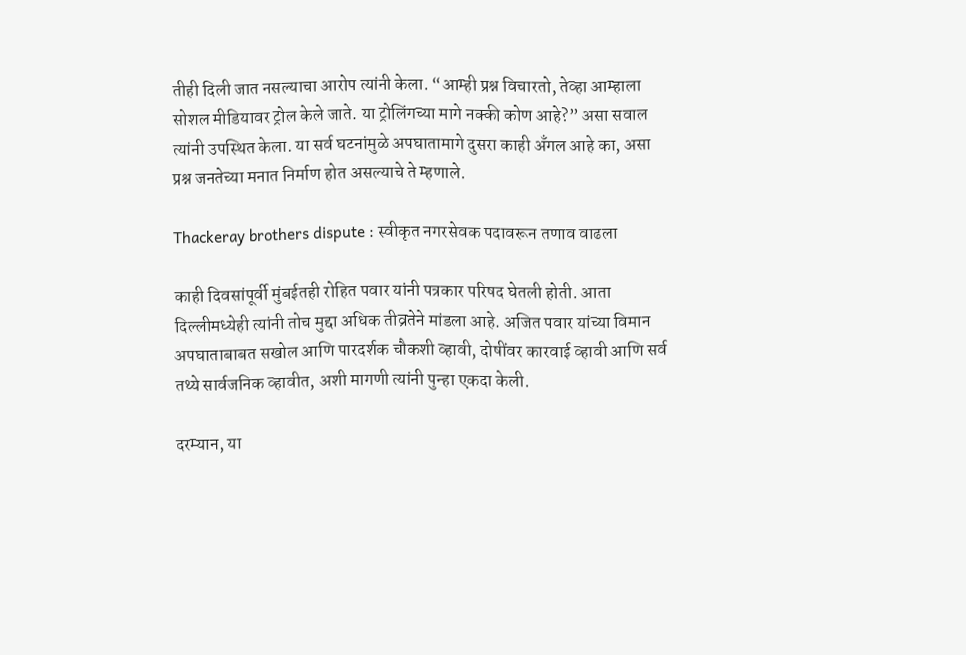तीही दिली जात नसल्याचा आरोप त्यांनी केला. “आम्ही प्रश्न विचारतो, तेव्हा आम्हाला सोशल मीडियावर ट्रोल केले जाते. या ट्रोलिंगच्या मागे नक्की कोण आहे?” असा सवाल त्यांनी उपस्थित केला. या सर्व घटनांमुळे अपघातामागे दुसरा काही अँगल आहे का, असा प्रश्न जनतेच्या मनात निर्माण होत असल्याचे ते म्हणाले.

Thackeray brothers dispute : स्वीकृत नगरसेवक पदावरून तणाव वाढला

काही दिवसांपूर्वी मुंबईतही रोहित पवार यांनी पत्रकार परिषद घेतली होती. आता दिल्लीमध्येही त्यांनी तोच मुद्दा अधिक तीव्रतेने मांडला आहे. अजित पवार यांच्या विमान अपघाताबाबत सखोल आणि पारदर्शक चौकशी व्हावी, दोषींवर कारवाई व्हावी आणि सर्व तथ्ये सार्वजनिक व्हावीत, अशी मागणी त्यांनी पुन्हा एकदा केली.

दरम्यान, या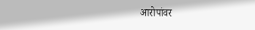आरोपांवर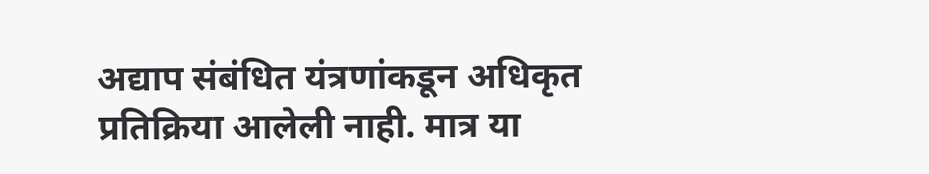अद्याप संबंधित यंत्रणांकडून अधिकृत प्रतिक्रिया आलेली नाही. मात्र या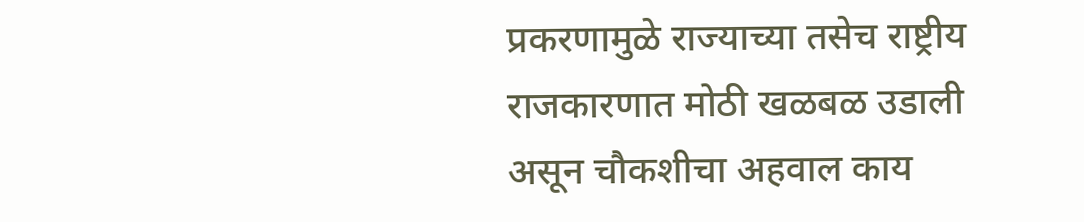प्रकरणामुळे राज्याच्या तसेच राष्ट्रीय राजकारणात मोठी खळबळ उडाली असून चौकशीचा अहवाल काय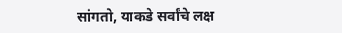सांगतो, याकडे सर्वांचे लक्ष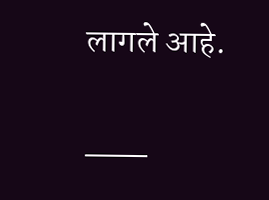लागले आहे.

___